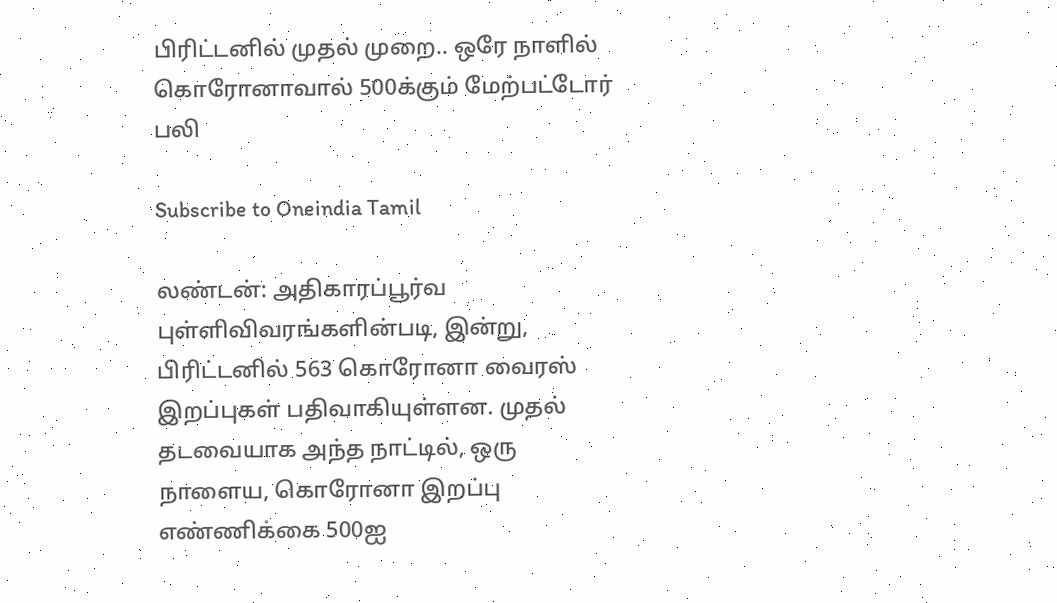பிரிட்டனில் முதல் முறை.. ஒரே நாளில் கொரோனாவால் 500க்கும் மேற்பட்டோர் பலி

Subscribe to Oneindia Tamil

லண்டன்: அதிகாரப்பூர்வ புள்ளிவிவரங்களின்படி, இன்று, பிரிட்டனில் 563 கொரோனா வைரஸ் இறப்புகள் பதிவாகியுள்ளன. முதல் தடவையாக அந்த நாட்டில், ஒரு நாளைய, கொரோனா இறப்பு எண்ணிக்கை 500ஐ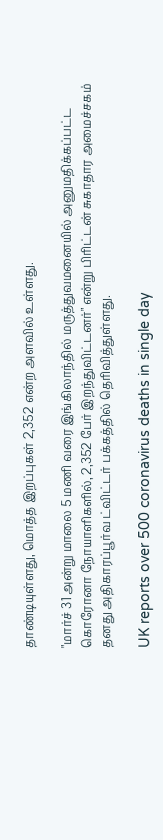தாண்டியுள்ளது, மொத்த இறப்புகள் 2,352 என்ற அளவில் உள்ளது.

"மார்ச் 31 அன்று மாலை 5 மணி வரை இங்கிலாந்தில் மருத்துவமனையில் அனுமதிக்கப்பட்ட கொரோனா நோயாளிகளில், 2,352 பேர் இறந்துவிட்டனர்" என்று பிரிட்டன் சுகாதார அமைச்சகம் தனது அதிகாரப்பூர்வ ட்விட்டர் பக்கத்தில் தெரிவித்துள்ளது.

UK reports over 500 coronavirus deaths in single day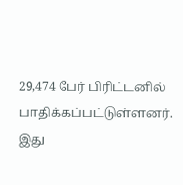29,474 பேர் பிரிட்டனில் பாதிக்கப்பட்டுள்ளனர். இது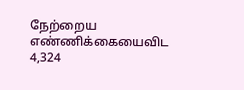நேற்றைய எண்ணிக்கையைவிட 4,324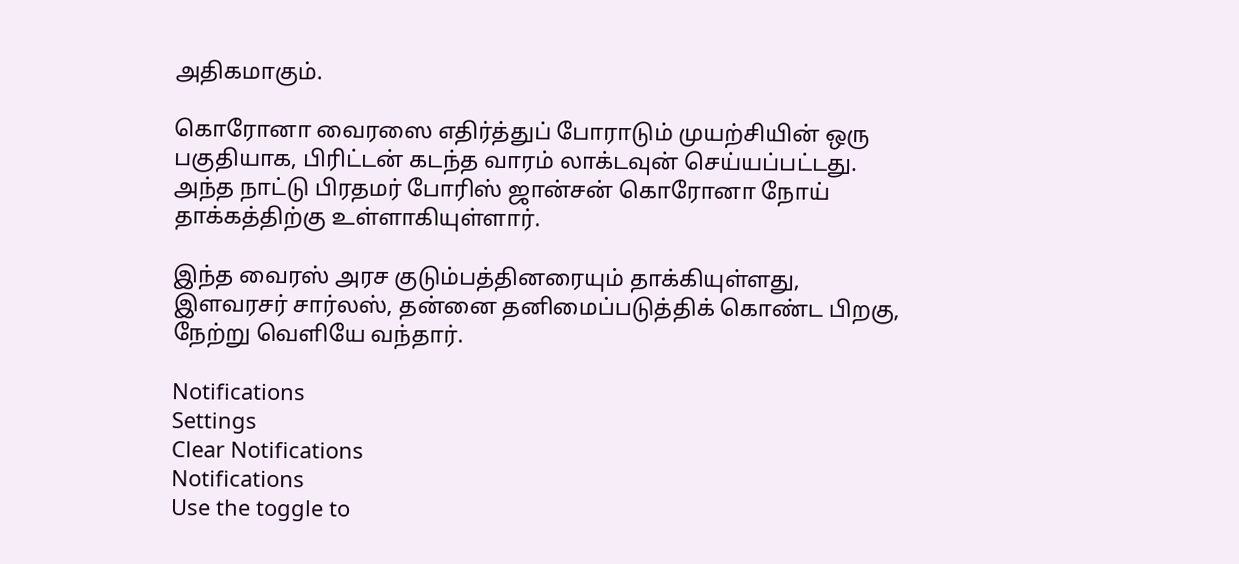அதிகமாகும்.

கொரோனா வைரஸை எதிர்த்துப் போராடும் முயற்சியின் ஒரு பகுதியாக, பிரிட்டன் கடந்த வாரம் லாக்டவுன் செய்யப்பட்டது. அந்த நாட்டு பிரதமர் போரிஸ் ஜான்சன் கொரோனா நோய் தாக்கத்திற்கு உள்ளாகியுள்ளார்.

இந்த வைரஸ் அரச குடும்பத்தினரையும் தாக்கியுள்ளது, இளவரசர் சார்லஸ், தன்னை தனிமைப்படுத்திக் கொண்ட பிறகு, நேற்று வெளியே வந்தார்.

Notifications
Settings
Clear Notifications
Notifications
Use the toggle to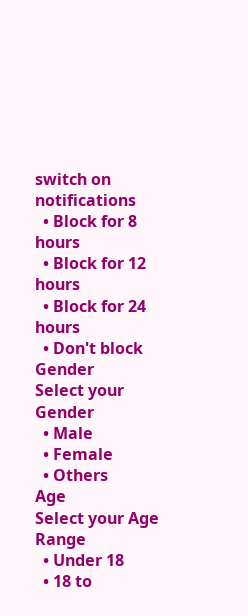switch on notifications
  • Block for 8 hours
  • Block for 12 hours
  • Block for 24 hours
  • Don't block
Gender
Select your Gender
  • Male
  • Female
  • Others
Age
Select your Age Range
  • Under 18
  • 18 to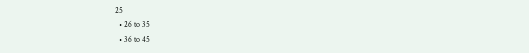25
  • 26 to 35
  • 36 to 45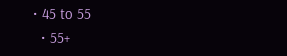• 45 to 55
  • 55+